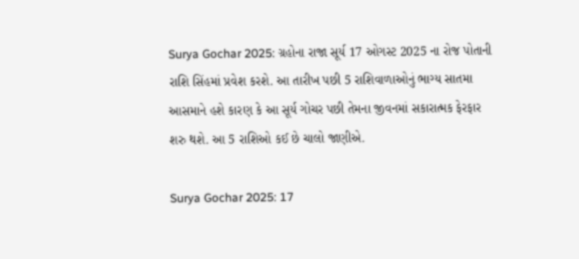Surya Gochar 2025: ગ્રહોના રાજા સૂર્ય 17 ઓગસ્ટ 2025 ના રોજ પોતાની રાશિ સિંહમાં પ્રવેશ કરશે. આ તારીખ પછી 5 રાશિવાળાઓનું ભાગ્ય સાતમા આસમાને હશે કારણ કે આ સૂર્ય ગોચર પછી તેમના જીવનમાં સકારાત્મક ફેરફાર શરુ થશે. આ 5 રાશિઓ કઈ છે ચાલો જાણીએ.

Surya Gochar 2025: 17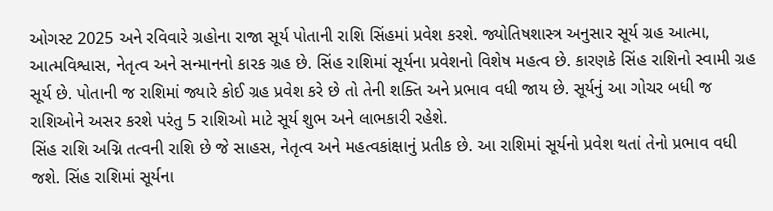ઓગસ્ટ 2025 અને રવિવારે ગ્રહોના રાજા સૂર્ય પોતાની રાશિ સિંહમાં પ્રવેશ કરશે. જ્યોતિષશાસ્ત્ર અનુસાર સૂર્ય ગ્રહ આત્મા, આત્મવિશ્વાસ, નેતૃત્વ અને સન્માનનો કારક ગ્રહ છે. સિંહ રાશિમાં સૂર્યના પ્રવેશનો વિશેષ મહત્વ છે. કારણકે સિંહ રાશિનો સ્વામી ગ્રહ સૂર્ય છે. પોતાની જ રાશિમાં જ્યારે કોઈ ગ્રહ પ્રવેશ કરે છે તો તેની શક્તિ અને પ્રભાવ વધી જાય છે. સૂર્યનું આ ગોચર બધી જ રાશિઓને અસર કરશે પરંતુ 5 રાશિઓ માટે સૂર્ય શુભ અને લાભકારી રહેશે.
સિંહ રાશિ અગ્નિ તત્વની રાશિ છે જે સાહસ, નેતૃત્વ અને મહત્વકાંક્ષાનું પ્રતીક છે. આ રાશિમાં સૂર્યનો પ્રવેશ થતાં તેનો પ્રભાવ વધી જશે. સિંહ રાશિમાં સૂર્યના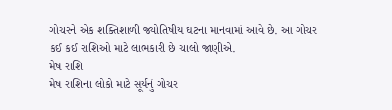ગોચરને એક શક્તિશાળી જ્યોતિષીય ઘટના માનવામાં આવે છે. આ ગોચર કઈ કઈ રાશિઓ માટે લાભકારી છે ચાલો જાણીએ.
મેષ રાશિ
મેષ રાશિના લોકો માટે સૂર્યનું ગોચર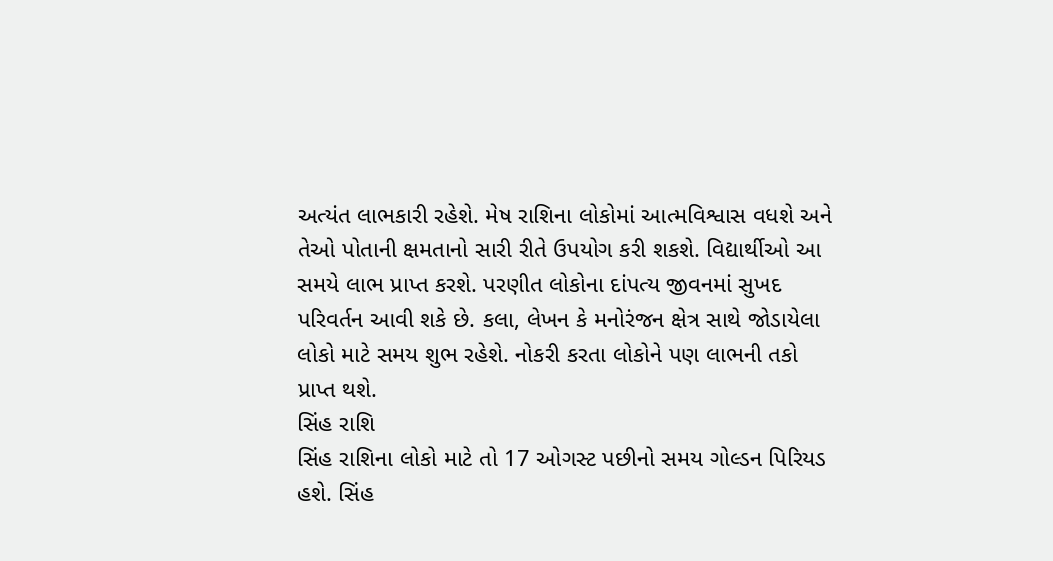અત્યંત લાભકારી રહેશે. મેષ રાશિના લોકોમાં આત્મવિશ્વાસ વધશે અને તેઓ પોતાની ક્ષમતાનો સારી રીતે ઉપયોગ કરી શકશે. વિદ્યાર્થીઓ આ સમયે લાભ પ્રાપ્ત કરશે. પરણીત લોકોના દાંપત્ય જીવનમાં સુખદ પરિવર્તન આવી શકે છે. કલા, લેખન કે મનોરંજન ક્ષેત્ર સાથે જોડાયેલા લોકો માટે સમય શુભ રહેશે. નોકરી કરતા લોકોને પણ લાભની તકો પ્રાપ્ત થશે.
સિંહ રાશિ
સિંહ રાશિના લોકો માટે તો 17 ઓગસ્ટ પછીનો સમય ગોલ્ડન પિરિયડ હશે. સિંહ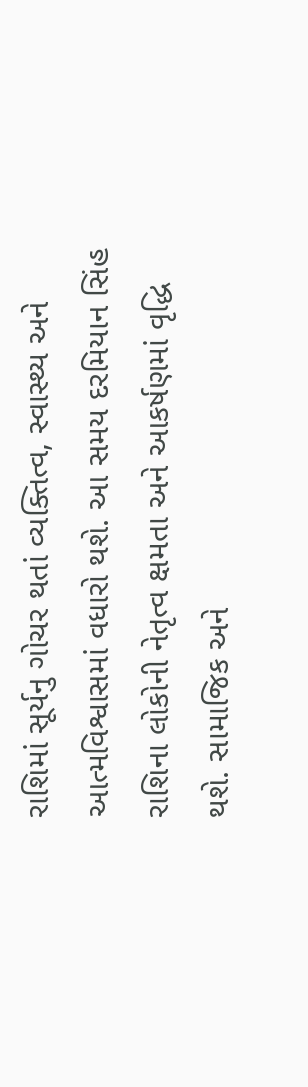રાશિમાં સૂર્યનુ ગોચર થતાં વ્યક્તિત્વ, સ્વાસ્થ્ય અને આત્મવિશ્વાસમાં વધારો થશે. આ સમય દરમિયાન સિંહ રાશિના લોકોની નેતૃત્વ ક્ષમતા અને આકર્ષણમાં વૃદ્ધિ થશે. સામાજિક અને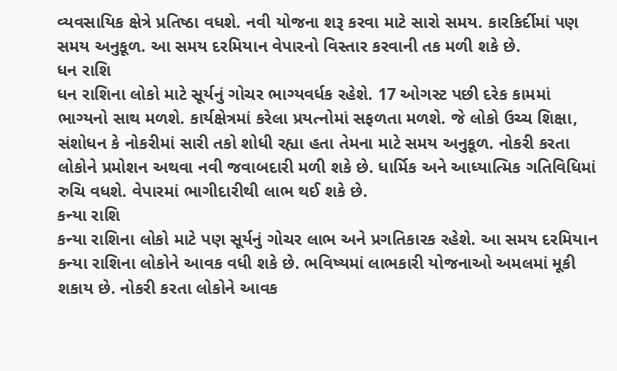વ્યવસાયિક ક્ષેત્રે પ્રતિષ્ઠા વધશે. નવી યોજના શરૂ કરવા માટે સારો સમય. કારકિર્દીમાં પણ સમય અનુકૂળ. આ સમય દરમિયાન વેપારનો વિસ્તાર કરવાની તક મળી શકે છે.
ધન રાશિ
ધન રાશિના લોકો માટે સૂર્યનું ગોચર ભાગ્યવર્ધક રહેશે. 17 ઓગસ્ટ પછી દરેક કામમાં ભાગ્યનો સાથ મળશે. કાર્યક્ષેત્રમાં કરેલા પ્રયત્નોમાં સફળતા મળશે. જે લોકો ઉચ્ચ શિક્ષા, સંશોધન કે નોકરીમાં સારી તકો શોધી રહ્યા હતા તેમના માટે સમય અનુકૂળ. નોકરી કરતા લોકોને પ્રમોશન અથવા નવી જવાબદારી મળી શકે છે. ધાર્મિક અને આધ્યાત્મિક ગતિવિધિમાં રુચિ વધશે. વેપારમાં ભાગીદારીથી લાભ થઈ શકે છે.
કન્યા રાશિ
કન્યા રાશિના લોકો માટે પણ સૂર્યનું ગોચર લાભ અને પ્રગતિકારક રહેશે. આ સમય દરમિયાન કન્યા રાશિના લોકોને આવક વધી શકે છે. ભવિષ્યમાં લાભકારી યોજનાઓ અમલમાં મૂકી શકાય છે. નોકરી કરતા લોકોને આવક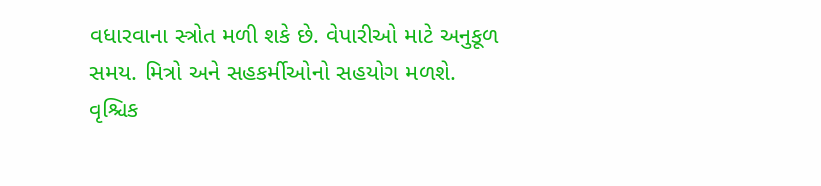વધારવાના સ્ત્રોત મળી શકે છે. વેપારીઓ માટે અનુકૂળ સમય. મિત્રો અને સહકર્મીઓનો સહયોગ મળશે.
વૃશ્ચિક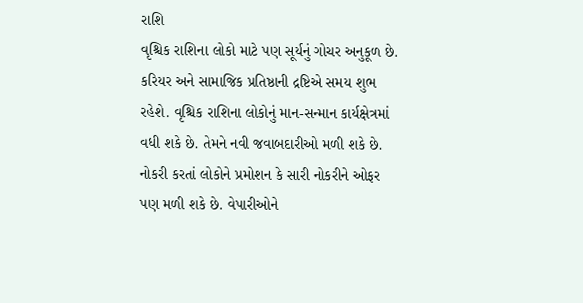રાશિ
વૃશ્ચિક રાશિના લોકો માટે પણ સૂર્યનું ગોચર અનુકૂળ છે. કરિયર અને સામાજિક પ્રતિષ્ઠાની દ્રષ્ટિએ સમય શુભ રહેશે. વૃશ્ચિક રાશિના લોકોનું માન-સન્માન કાર્યક્ષેત્રમાં વધી શકે છે. તેમને નવી જવાબદારીઓ મળી શકે છે. નોકરી કરતાં લોકોને પ્રમોશન કે સારી નોકરીને ઓફર પણ મળી શકે છે. વેપારીઓને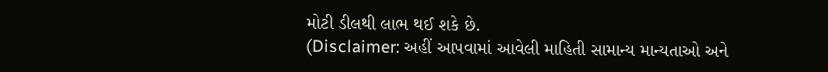મોટી ડીલથી લાભ થઈ શકે છે.
(Disclaimer: અહીં આપવામાં આવેલી માહિતી સામાન્ય માન્યતાઓ અને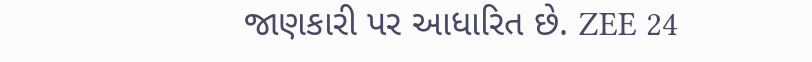જાણકારી પર આધારિત છે. ZEE 24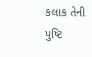કલાક તેની પુષ્ટિ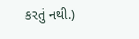કરતું નથી.)